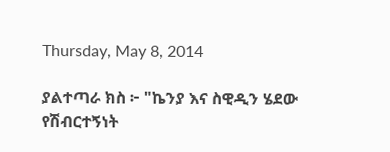Thursday, May 8, 2014

ያልተጣራ ክስ ፦ "ኬንያ እና ስዊዲን ሄደው የሽብርተኝነት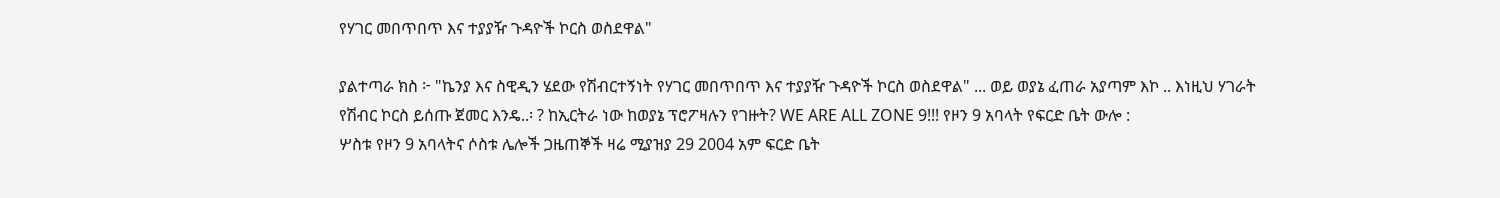የሃገር መበጥበጥ እና ተያያዥ ጉዳዮች ኮርስ ወስደዋል"

ያልተጣራ ክስ ፦ "ኬንያ እና ስዊዲን ሄደው የሽብርተኝነት የሃገር መበጥበጥ እና ተያያዥ ጉዳዮች ኮርስ ወስደዋል" ... ወይ ወያኔ ፈጠራ አያጣም እኮ .. እነዚህ ሃገራት የሽብር ኮርስ ይሰጡ ጀመር እንዴ..፡ ? ከኢርትራ ነው ከወያኔ ፕሮፖዛሉን የገዙት? WE ARE ALL ZONE 9!!! የዞን 9 አባላት የፍርድ ቤት ውሎ :
ሦስቱ የዞን 9 አባላትና ሶስቱ ሌሎች ጋዜጠኞች ዛሬ ሚያዝያ 29 2004 አም ፍርድ ቤት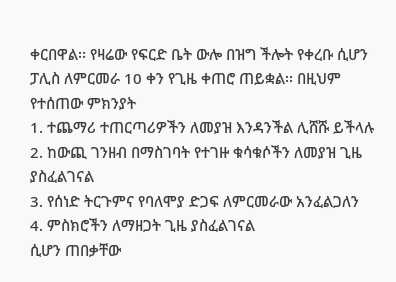ቀርበዋል፡፡ የዛሬው የፍርድ ቤት ውሎ በዝግ ችሎት የቀረቡ ሲሆን ፓሊስ ለምርመራ 10 ቀን የጊዜ ቀጠሮ ጠይቋል፡፡ በዚህም የተሰጠው ምክንያት
1. ተጨማሪ ተጠርጣሪዎችን ለመያዝ እንዳንችል ሊሸሹ ይችላሉ
2. ከውጪ ገንዘብ በማስገባት የተገዙ ቁሳቁሶችን ለመያዝ ጊዜ ያስፈልገናል
3. የሰነድ ትርጉምና የባለሞያ ድጋፍ ለምርመራው አንፈልጋለን
4. ምስክሮችን ለማዘጋት ጊዜ ያስፈልገናል
ሲሆን ጠበቃቸው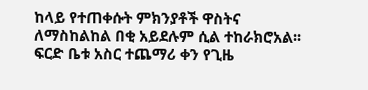ከላይ የተጠቀሱት ምክንያቶች ዋስትና ለማስከልከል በቂ አይደሉም ሲል ተከራክሮአል፡፡ ፍርድ ቤቱ አስር ተጨማሪ ቀን የጊዜ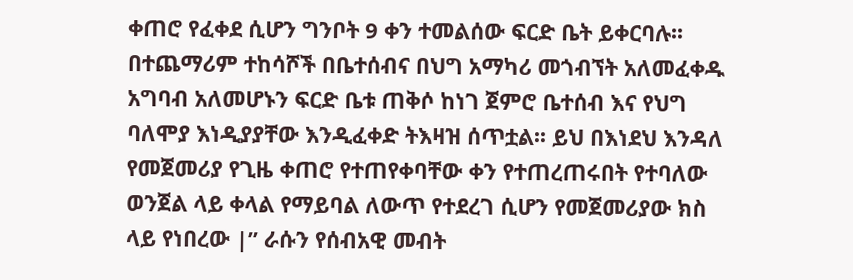ቀጠሮ የፈቀደ ሲሆን ግንቦት 9 ቀን ተመልሰው ፍርድ ቤት ይቀርባሉ፡፡ በተጨማሪም ተከሳሾች በቤተሰብና በህግ አማካሪ መጎብኘት አለመፈቀዱ አግባብ አለመሆኑን ፍርድ ቤቱ ጠቅሶ ከነገ ጀምሮ ቤተሰብ እና የህግ ባለሞያ እነዲያያቸው እንዲፈቀድ ትእዛዝ ሰጥቷል፡፡ ይህ በእነደህ እንዳለ የመጀመሪያ የጊዜ ቀጠሮ የተጠየቀባቸው ቀን የተጠረጠሩበት የተባለው ወንጀል ላይ ቀላል የማይባል ለውጥ የተደረገ ሲሆን የመጀመሪያው ክስ ላይ የነበረው |” ራሱን የሰብአዊ መብት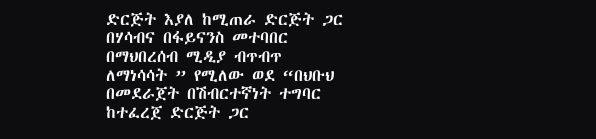ድርጅት እያለ ከሚጠራ ድርጅት ጋር በሃሳብና በፋይናንስ መተባበር በማህበረሰብ ሚዲያ ብጥብጥ ለማነሳሳት ” የሚለው ወደ “በህቡህ በመደራጀት በሽብርተኛነት ተግባር ከተፈረጀ ድርጅት ጋር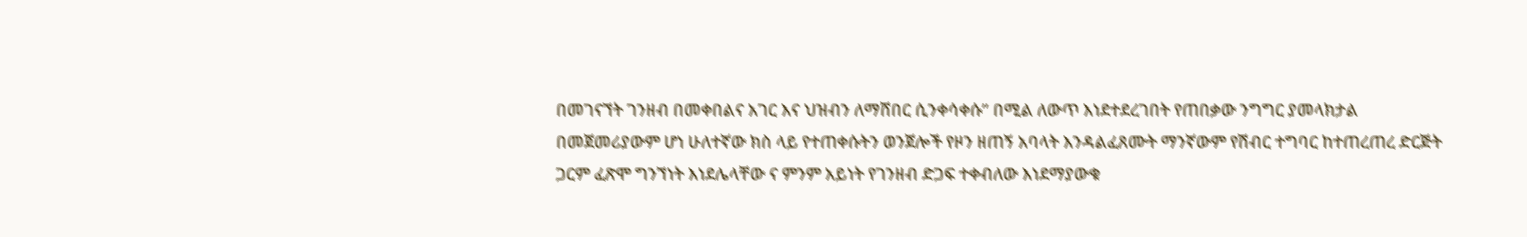በመገናኘት ገንዘብ በመቀበልና አገር እና ህዝብን ለማሸበር ሲንቀሳቀሱ” በሚል ለውጥ እነደተደረገበት የጠበቃው ንግግር ያመላክታል
በመጀመሪያውም ሆነ ሁለተኛው ክስ ላይ የተጠቀሱትን ወንጀሎች የዞን ዘጠኝ አባላት እንዳልፈጸሙት ማንኛውም የሽብር ተግባር ከተጠረጠረ ድርጅት ጋርም ፈጽሞ ግንኘነት እነደሌላቸው ና ምንም አይነት የገንዘብ ድጋፍ ተቀብለው እነደማያውቁ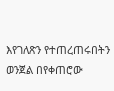እየገለጽን የተጠረጠሩበትን ወንጀል በየቀጠሮው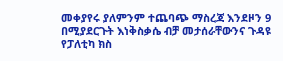መቀያየሩ ያለምንም ተጨባጭ ማስረጃ እንደዞን 9 በሚያደርጉት እነቅስቃሴ ብቻ መታሰራቸውንና ጉዳዩ የፓለቲካ ክስ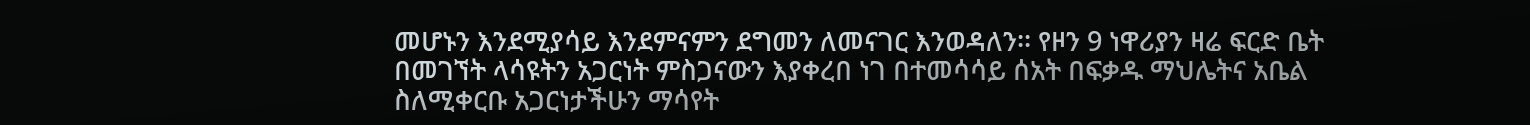መሆኑን እንደሚያሳይ እንደምናምን ደግመን ለመናገር እንወዳለን፡፡ የዞን 9 ነዋሪያን ዛሬ ፍርድ ቤት በመገኘት ላሳዩትን አጋርነት ምስጋናውን እያቀረበ ነገ በተመሳሳይ ሰአት በፍቃዱ ማህሌትና አቤል ስለሚቀርቡ አጋርነታችሁን ማሳየት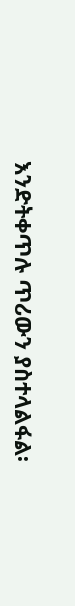እንድትቀጥሉ ጥሪውን ያስተላልፋል፡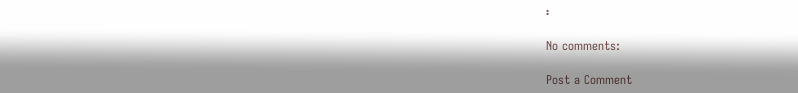፡

No comments:

Post a Comment